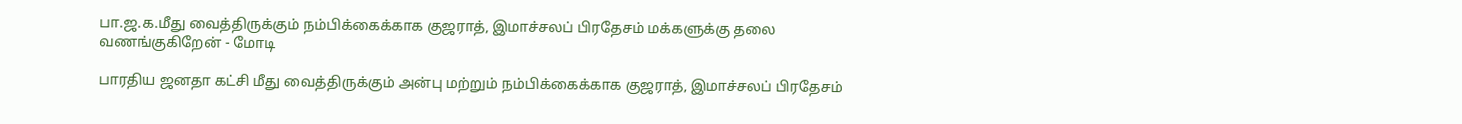பா.ஜ.க.மீது வைத்திருக்கும் நம்பிக்கைக்காக குஜராத், இமாச்சலப் பிரதேசம் மக்களுக்கு தலை வணங்குகிறேன் - மோடி

பாரதிய ஜனதா கட்சி மீது வைத்திருக்கும் அன்பு மற்றும் நம்பிக்கைக்காக குஜராத், இமாச்சலப் பிரதேசம்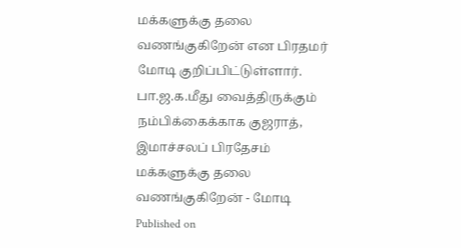மக்களுக்கு தலை வணங்குகிறேன் என பிரதமர் மோடி குறிப்பிட்டுள்ளார்.
பா.ஜ.க.மீது வைத்திருக்கும் நம்பிக்கைக்காக குஜராத், இமாச்சலப் பிரதேசம் மக்களுக்கு தலை வணங்குகிறேன் - மோடி
Published on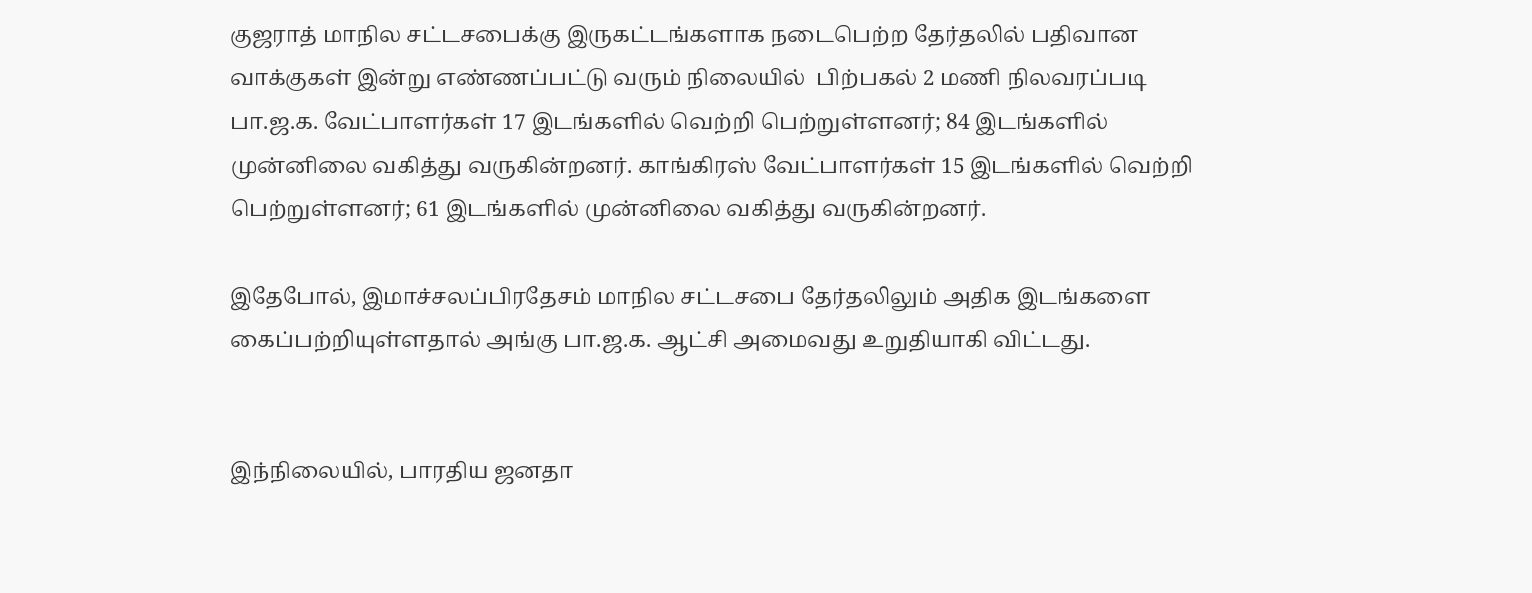குஜராத் மாநில சட்டசபைக்கு இருகட்டங்களாக நடைபெற்ற தேர்தலில் பதிவான வாக்குகள் இன்று எண்ணப்பட்டு வரும் நிலையில்  பிற்பகல் 2 மணி நிலவரப்படி பா.ஜ.க. வேட்பாளர்கள் 17 இடங்களில் வெற்றி பெற்றுள்ளனர்; 84 இடங்களில் முன்னிலை வகித்து வருகின்றனர். காங்கிரஸ் வேட்பாளர்கள் 15 இடங்களில் வெற்றி பெற்றுள்ளனர்; 61 இடங்களில் முன்னிலை வகித்து வருகின்றனர்.

இதேபோல், இமாச்சலப்பிரதேசம் மாநில சட்டசபை தேர்தலிலும் அதிக இடங்களை கைப்பற்றியுள்ளதால் அங்கு பா.ஜ.க. ஆட்சி அமைவது உறுதியாகி விட்டது.


இந்நிலையில், பாரதிய ஜனதா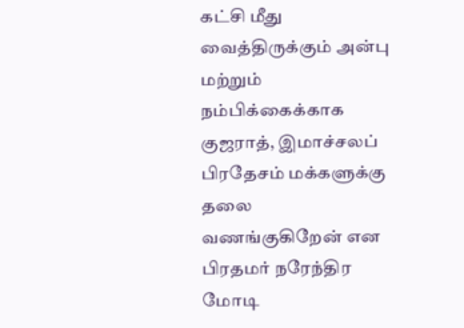கட்சி மீது வைத்திருக்கும் அன்பு மற்றும் நம்பிக்கைக்காக குஜராத், இமாச்சலப் பிரதேசம் மக்களுக்கு தலை வணங்குகிறேன் என பிரதமர் நரேந்திர மோடி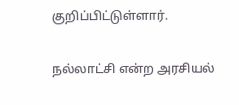குறிப்பிட்டுள்ளார்.

நல்லாட்சி என்ற அரசியல்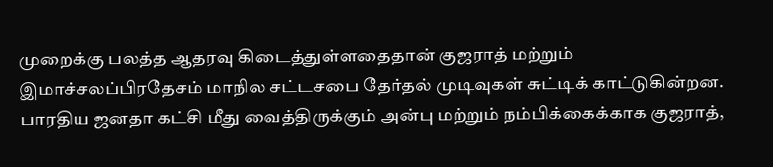முறைக்கு பலத்த ஆதரவு கிடைத்துள்ளதைதான் குஜராத் மற்றும் இமாச்சலப்பிரதேசம் மாநில சட்டசபை தேர்தல் முடிவுகள் சுட்டிக் காட்டுகின்றன. பாரதிய ஜனதா கட்சி மீது வைத்திருக்கும் அன்பு மற்றும் நம்பிக்கைக்காக குஜராத்,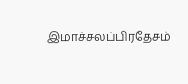இமாச்சலப்பிரதேசம்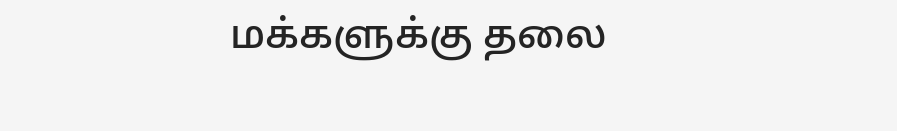மக்களுக்கு தலை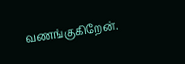வணங்குகிறேன்.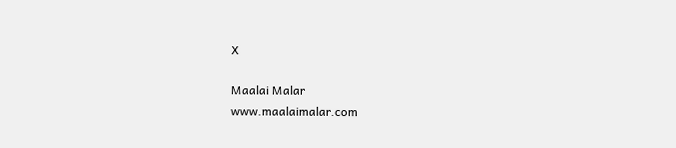X

Maalai Malar
www.maalaimalar.com